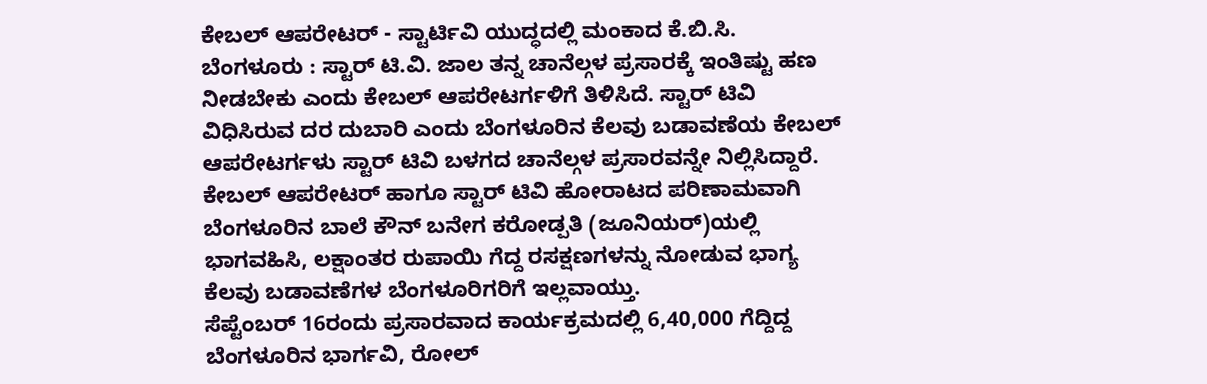ಕೇಬಲ್ ಆಪರೇಟರ್ - ಸ್ಟಾರ್ಟಿವಿ ಯುದ್ಧದಲ್ಲಿ ಮಂಕಾದ ಕೆ.ಬಿ.ಸಿ.
ಬೆಂಗಳೂರು : ಸ್ಟಾರ್ ಟಿ.ವಿ. ಜಾಲ ತನ್ನ ಚಾನೆಲ್ಗಳ ಪ್ರಸಾರಕ್ಕೆ ಇಂತಿಷ್ಟು ಹಣ ನೀಡಬೇಕು ಎಂದು ಕೇಬಲ್ ಆಪರೇಟರ್ಗಳಿಗೆ ತಿಳಿಸಿದೆ. ಸ್ಟಾರ್ ಟಿವಿ ವಿಧಿಸಿರುವ ದರ ದುಬಾರಿ ಎಂದು ಬೆಂಗಳೂರಿನ ಕೆಲವು ಬಡಾವಣೆಯ ಕೇಬಲ್ ಆಪರೇಟರ್ಗಳು ಸ್ಟಾರ್ ಟಿವಿ ಬಳಗದ ಚಾನೆಲ್ಗಳ ಪ್ರಸಾರವನ್ನೇ ನಿಲ್ಲಿಸಿದ್ದಾರೆ.
ಕೇಬಲ್ ಆಪರೇಟರ್ ಹಾಗೂ ಸ್ಟಾರ್ ಟಿವಿ ಹೋರಾಟದ ಪರಿಣಾಮವಾಗಿ ಬೆಂಗಳೂರಿನ ಬಾಲೆ ಕೌನ್ ಬನೇಗ ಕರೋಡ್ಪತಿ (ಜೂನಿಯರ್)ಯಲ್ಲಿ ಭಾಗವಹಿಸಿ, ಲಕ್ಷಾಂತರ ರುಪಾಯಿ ಗೆದ್ದ ರಸಕ್ಷಣಗಳನ್ನು ನೋಡುವ ಭಾಗ್ಯ ಕೆಲವು ಬಡಾವಣೆಗಳ ಬೆಂಗಳೂರಿಗರಿಗೆ ಇಲ್ಲವಾಯ್ತು.
ಸೆಪ್ಟೆಂಬರ್ 16ರಂದು ಪ್ರಸಾರವಾದ ಕಾರ್ಯಕ್ರಮದಲ್ಲಿ 6,40,000 ಗೆದ್ದಿದ್ದ ಬೆಂಗಳೂರಿನ ಭಾರ್ಗವಿ, ರೋಲ್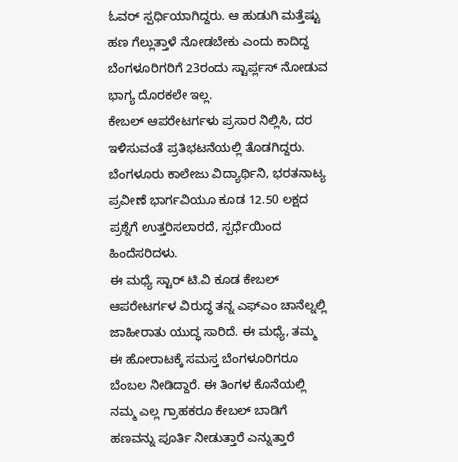ಓವರ್ ಸ್ಪರ್ಧಿಯಾಗಿದ್ದರು. ಆ ಹುಡುಗಿ ಮತ್ತೆಷ್ಟು ಹಣ ಗೆಲ್ಲುತ್ತಾಳೆ ನೋಡಬೇಕು ಎಂದು ಕಾದಿದ್ದ ಬೆಂಗಳೂರಿಗರಿಗೆ 23ರಂದು ಸ್ಟಾರ್ಪ್ಲಸ್ ನೋಡುವ ಭಾಗ್ಯ ದೊರಕಲೇ ಇಲ್ಲ.
ಕೇಬಲ್ ಆಪರೇಟರ್ಗಳು ಪ್ರಸಾರ ನಿಲ್ಲಿಸಿ, ದರ ಇಳಿಸುವಂತೆ ಪ್ರತಿಭಟನೆಯಲ್ಲಿ ತೊಡಗಿದ್ದರು. ಬೆಂಗಳೂರು ಕಾಲೇಜು ವಿದ್ಯಾರ್ಥಿನಿ, ಭರತನಾಟ್ಯ ಪ್ರವೀಣೆ ಭಾರ್ಗವಿಯೂ ಕೂಡ 12.50 ಲಕ್ಷದ ಪ್ರಶ್ನೆಗೆ ಉತ್ತರಿಸಲಾರದೆ, ಸ್ಪರ್ಧೆಯಿಂದ ಹಿಂದೆಸರಿದಳು.
ಈ ಮಧ್ಯೆ ಸ್ಟಾರ್ ಟಿ.ವಿ ಕೂಡ ಕೇಬಲ್ ಆಪರೇಟರ್ಗಳ ವಿರುದ್ಧ ತನ್ನ ಎಫ್ಎಂ ಚಾನೆಲ್ನಲ್ಲಿ ಜಾಹೀರಾತು ಯುದ್ಧ ಸಾರಿದೆ. ಈ ಮಧ್ಯೆ, ತಮ್ಮ ಈ ಹೋರಾಟಕ್ಕೆ ಸಮಸ್ತ ಬೆಂಗಳೂರಿಗರೂ ಬೆಂಬಲ ನೀಡಿದ್ದಾರೆ. ಈ ತಿಂಗಳ ಕೊನೆಯಲ್ಲಿ ನಮ್ಮ ಎಲ್ಲ ಗ್ರಾಹಕರೂ ಕೇಬಲ್ ಬಾಡಿಗೆ ಹಣವನ್ನು ಪೂರ್ತಿ ನೀಡುತ್ತಾರೆ ಎನ್ನುತ್ತಾರೆ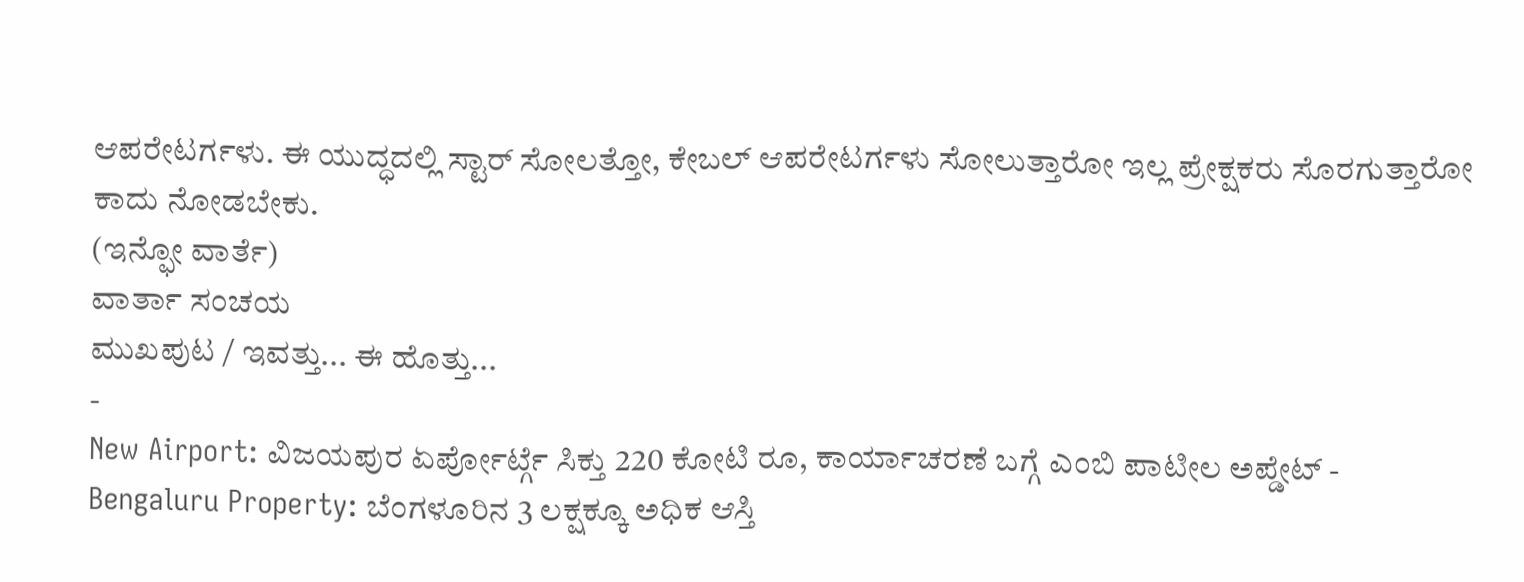ಆಪರೇಟರ್ಗಳು. ಈ ಯುದ್ಧದಲ್ಲಿ ಸ್ಟಾರ್ ಸೋಲತ್ತೋ, ಕೇಬಲ್ ಆಪರೇಟರ್ಗಳು ಸೋಲುತ್ತಾರೋ ಇಲ್ಲ ಪ್ರೇಕ್ಷಕರು ಸೊರಗುತ್ತಾರೋ ಕಾದು ನೋಡಬೇಕು.
(ಇನ್ಫೋ ವಾರ್ತೆ)
ವಾರ್ತಾ ಸಂಚಯ
ಮುಖಪುಟ / ಇವತ್ತು... ಈ ಹೊತ್ತು...
-
New Airport: ವಿಜಯಪುರ ಏರ್ಪೋರ್ಟ್ಗೆ ಸಿಕ್ತು 220 ಕೋಟಿ ರೂ, ಕಾರ್ಯಾಚರಣೆ ಬಗ್ಗೆ ಎಂಬಿ ಪಾಟೀಲ ಅಪ್ಡೇಟ್ -
Bengaluru Property: ಬೆಂಗಳೂರಿನ 3 ಲಕ್ಷಕ್ಕೂ ಅಧಿಕ ಆಸ್ತಿ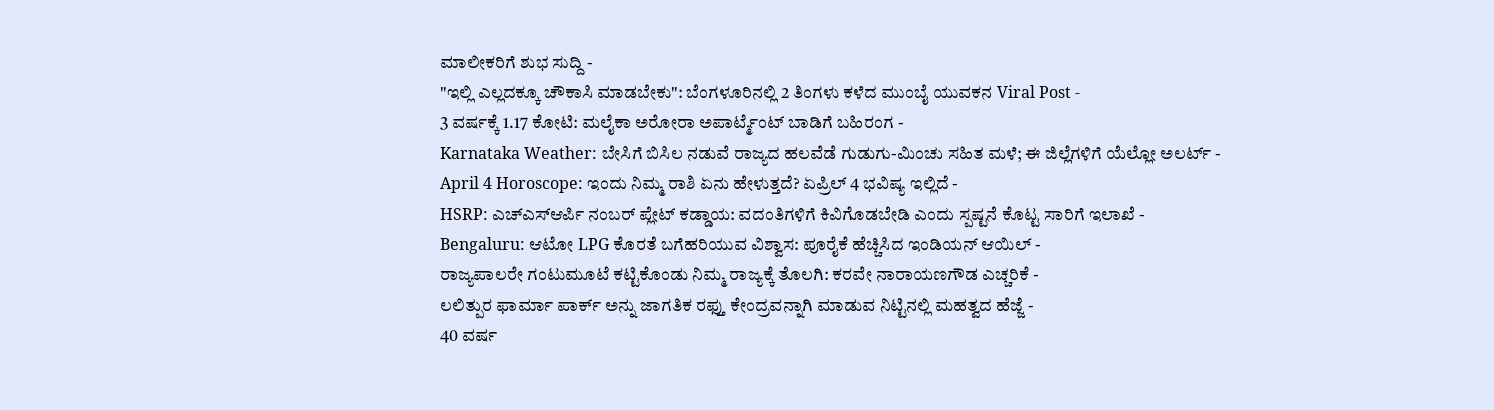ಮಾಲೀಕರಿಗೆ ಶುಭ ಸುದ್ದಿ -
"ಇಲ್ಲಿ ಎಲ್ಲದಕ್ಕೂ ಚೌಕಾಸಿ ಮಾಡಬೇಕು": ಬೆಂಗಳೂರಿನಲ್ಲಿ 2 ತಿಂಗಳು ಕಳೆದ ಮುಂಬೈ ಯುವಕನ Viral Post -
3 ವರ್ಷಕ್ಕೆ 1.17 ಕೋಟಿ: ಮಲೈಕಾ ಅರೋರಾ ಅಪಾರ್ಟ್ಮೆಂಟ್ ಬಾಡಿಗೆ ಬಹಿರಂಗ -
Karnataka Weather: ಬೇಸಿಗೆ ಬಿಸಿಲ ನಡುವೆ ರಾಜ್ಯದ ಹಲವೆಡೆ ಗುಡುಗು-ಮಿಂಚು ಸಹಿತ ಮಳೆ; ಈ ಜಿಲ್ಲೆಗಳಿಗೆ ಯೆಲ್ಲೋ ಅಲರ್ಟ್ -
April 4 Horoscope: ಇಂದು ನಿಮ್ಮ ರಾಶಿ ಏನು ಹೇಳುತ್ತದೆ? ಏಪ್ರಿಲ್ 4 ಭವಿಷ್ಯ ಇಲ್ಲಿದೆ -
HSRP: ಎಚ್ಎಸ್ಆರ್ಪಿ ನಂಬರ್ ಪ್ಲೇಟ್ ಕಡ್ಡಾಯ: ವದಂತಿಗಳಿಗೆ ಕಿವಿಗೊಡಬೇಡಿ ಎಂದು ಸ್ಪಷ್ಟನೆ ಕೊಟ್ಟ ಸಾರಿಗೆ ಇಲಾಖೆ -
Bengaluru: ಆಟೋ LPG ಕೊರತೆ ಬಗೆಹರಿಯುವ ವಿಶ್ವಾಸ: ಪೂರೈಕೆ ಹೆಚ್ಚಿಸಿದ ಇಂಡಿಯನ್ ಆಯಿಲ್ -
ರಾಜ್ಯಪಾಲರೇ ಗಂಟುಮೂಟೆ ಕಟ್ಟಿಕೊಂಡು ನಿಮ್ಮ ರಾಜ್ಯಕ್ಕೆ ತೊಲಗಿ: ಕರವೇ ನಾರಾಯಣಗೌಡ ಎಚ್ಚರಿಕೆ -
ಲಲಿತ್ಪುರ ಫಾರ್ಮಾ ಪಾರ್ಕ್ ಅನ್ನು ಜಾಗತಿಕ ರಫ್ತು ಕೇಂದ್ರವನ್ನಾಗಿ ಮಾಡುವ ನಿಟ್ಟಿನಲ್ಲಿ ಮಹತ್ವದ ಹೆಜ್ಜೆ -
40 ವರ್ಷ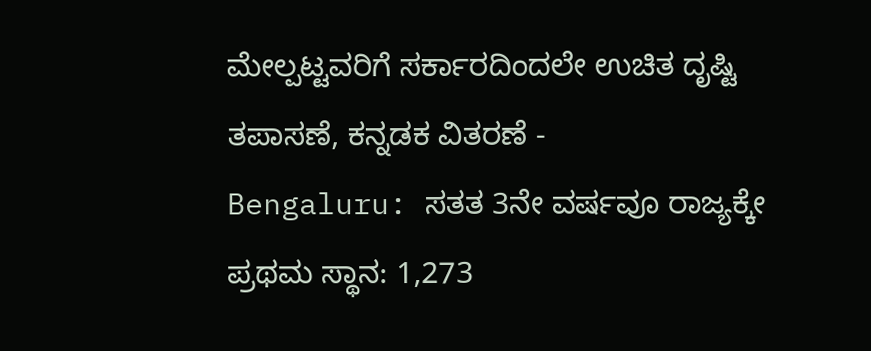ಮೇಲ್ಪಟ್ಟವರಿಗೆ ಸರ್ಕಾರದಿಂದಲೇ ಉಚಿತ ದೃಷ್ಟಿ ತಪಾಸಣೆ, ಕನ್ನಡಕ ವಿತರಣೆ -
Bengaluru: ಸತತ 3ನೇ ವರ್ಷವೂ ರಾಜ್ಯಕ್ಕೇ ಪ್ರಥಮ ಸ್ಥಾನ: 1,273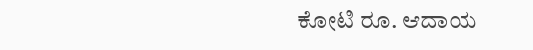ಕೋಟಿ ರೂ. ಆದಾಯ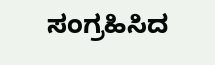ಸಂಗ್ರಹಿಸಿದ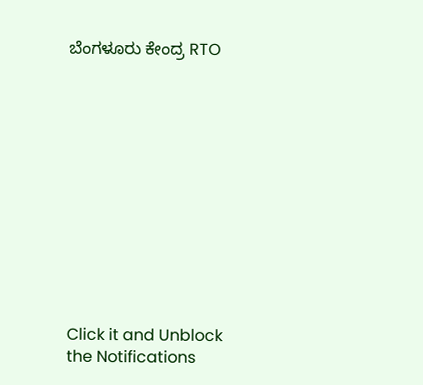ಬೆಂಗಳೂರು ಕೇಂದ್ರ RTO












Click it and Unblock the Notifications